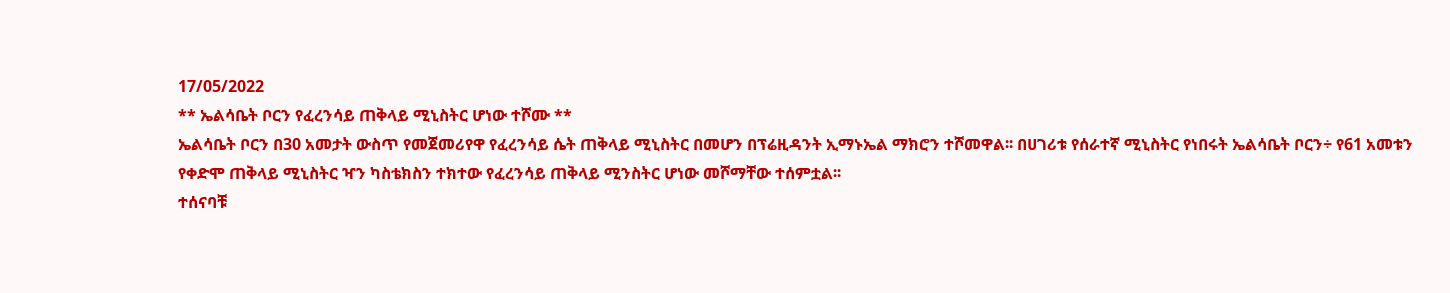17/05/2022
** ኤልሳቤት ቦርን የፈረንሳይ ጠቅላይ ሚኒስትር ሆነው ተሾሙ **
ኤልሳቤት ቦርን በ30 አመታት ውስጥ የመጀመሪየዋ የፈረንሳይ ሴት ጠቅላይ ሚኒስትር በመሆን በፕሬዚዳንት ኢማኑኤል ማክሮን ተሾመዋል፡፡ በሀገሪቱ የሰራተኛ ሚኒስትር የነበሩት ኤልሳቤት ቦርን÷ የ61 አመቱን የቀድሞ ጠቅላይ ሚኒስትር ዣን ካስቴክስን ተክተው የፈረንሳይ ጠቅላይ ሚንስትር ሆነው መሾማቸው ተሰምቷል፡፡
ተሰናባቹ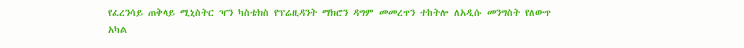የፈረንሳይ ጠቅላይ ሚኒስትር ዣን ካስቴክስ የፕሬዚዳንት ማክሮን ዳግም መመረጥን ተከትሎ ለአዲሱ መንግስት የለውጥ አካል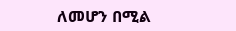ለመሆን በሚል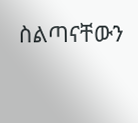ስልጣናቸውን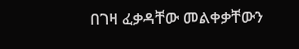በገዛ ፈቃዳቸው መልቀቃቸውን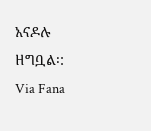አናዶሉ ዘግቧል፡:
Via Fana